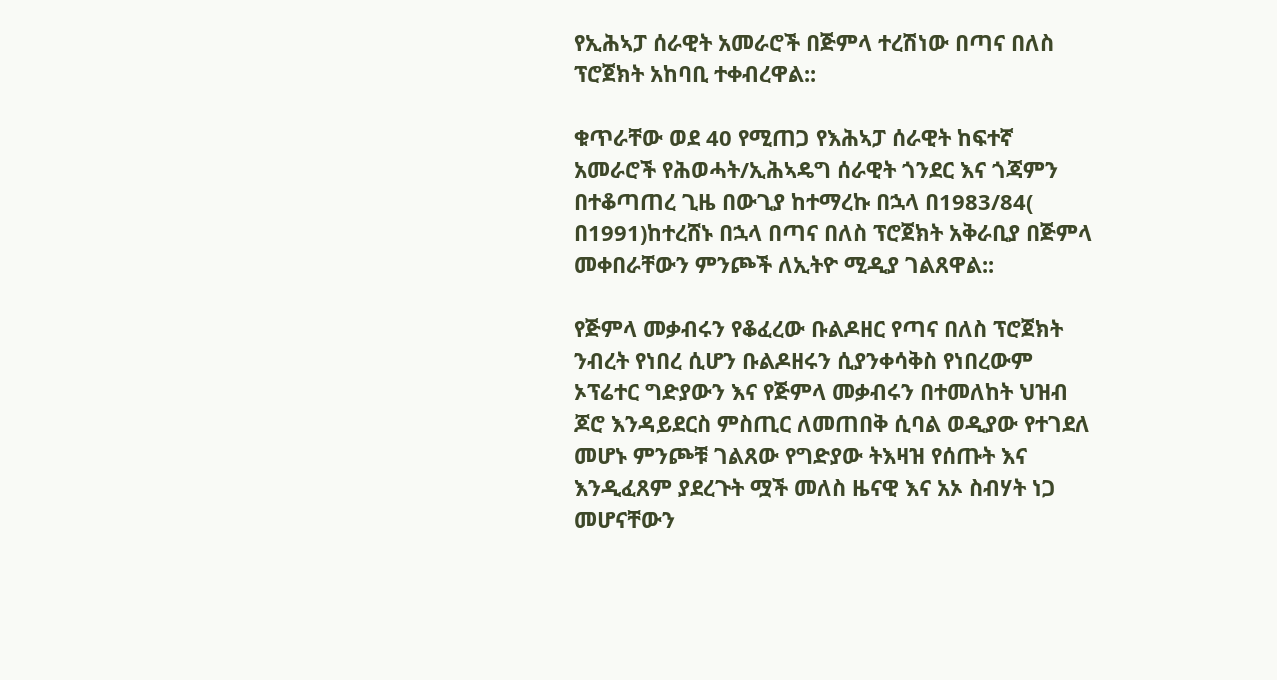የኢሕኣፓ ሰራዊት አመራሮች በጅምላ ተረሽነው በጣና በለስ ፕሮጀክት አከባቢ ተቀብረዋል::

ቁጥራቸው ወደ 40 የሚጠጋ የእሕኣፓ ሰራዊት ከፍተኛ አመራሮች የሕወሓት/ኢሕኣዴግ ሰራዊት ጎንደር እና ጎጃምን በተቆጣጠረ ጊዜ በውጊያ ከተማረኩ በኋላ በ1983/84( በ1991)ከተረሸኑ በኋላ በጣና በለስ ፕሮጀክት አቅራቢያ በጅምላ መቀበራቸውን ምንጮች ለኢትዮ ሚዲያ ገልጸዋል::

የጅምላ መቃብሩን የቆፈረው ቡልዶዘር የጣና በለስ ፕሮጀክት ንብረት የነበረ ሲሆን ቡልዶዘሩን ሲያንቀሳቅስ የነበረውም ኦፕሬተር ግድያውን እና የጅምላ መቃብሩን በተመለከት ህዝብ ጆሮ እንዳይደርስ ምስጢር ለመጠበቅ ሲባል ወዲያው የተገደለ መሆኑ ምንጮቹ ገልጸው የግድያው ትእዛዝ የሰጡት እና እንዲፈጸም ያደረጉት ሟች መለስ ዜናዊ እና አኦ ስብሃት ነጋ መሆናቸውን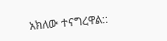አክለው ተናግረዋል::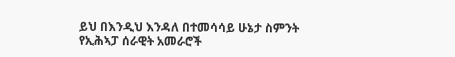ይህ በእንዲህ እንዳለ በተመሳሳይ ሁኔታ ስምንት የኢሕኣፓ ሰራዊት አመራሮች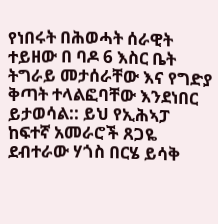የነበሩት በሕወሓት ሰራዊት ተይዘው በ ባዶ 6 እስር ቤት ትግራይ መታሰራቸው እና የግድያ ቅጣት ተላልፎባቸው እንደነበር ይታወሳል:: ይህ የኢሕኣፓ ከፍተኛ አመራሮች ጸጋዬ ደብተራው ሃጎስ በርሄ ይሳቅ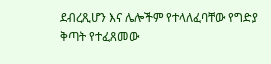ደብረጺሆን እና ሌሎችም የተላለፈባቸው የግድያ ቅጣት የተፈጸመው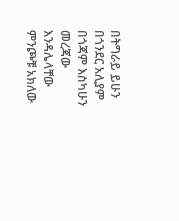በትግራይ ይሁን በጎንደር አሊያም በጎጃም እስካሁን መረጃው እንዳሌላቸው ምንጮቹ አክለው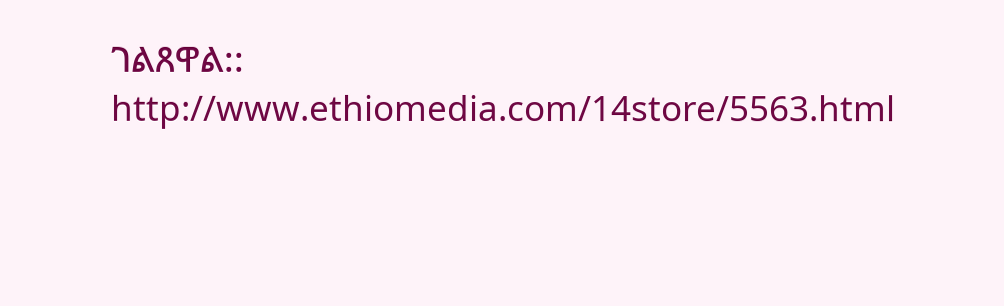ገልጸዋል::
http://www.ethiomedia.com/14store/5563.html